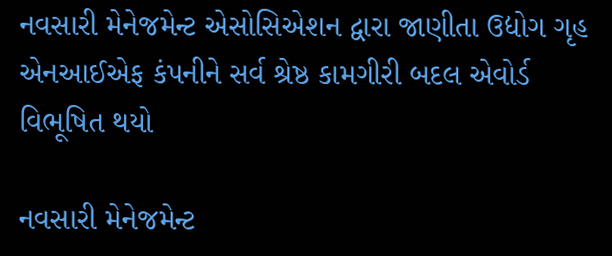નવસારી મેનેજમેન્ટ એસોસિએશન દ્વારા જાણીતા ઉદ્યોગ ગૃહ એનઆઈએફ કંપનીને સર્વ શ્રેષ્ઠ કામગીરી બદલ એવોર્ડ વિભૂષિત થયો

નવસારી મેનેજમેન્ટ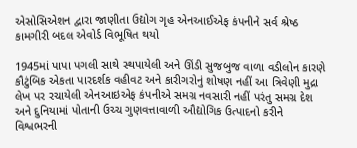એસોસિએશન દ્વારા જાણીતા ઉદ્યોગ ગૃહ એનઆઈએફ કંપનીને સર્વ શ્રેષ્ઠ કામગીરી બદલ એવોર્ડ વિભૂષિત થયો

1945માં પાપા પગલી સાથે સ્થપાયેલી અને ઊંડી સુજબુજ વાળા વડીલોન કારણે કૌટુંબિક એકતા પારદર્શક વહીવટ અને કારીગરોનું શોષણ નહીં આ ત્રિવેણી મુદ્રા લેખ પર રચાયેલી એનઆઇએફ કંપનીએ સમગ્ર નવસારી નહીં પરંતુ સમગ્ર દેશ અને દુનિયામાં પોતાની ઉચ્ચ ગુણવત્તાવાળી ઔદ્યોગિક ઉત્પાદનો કરીને વિશ્વભરની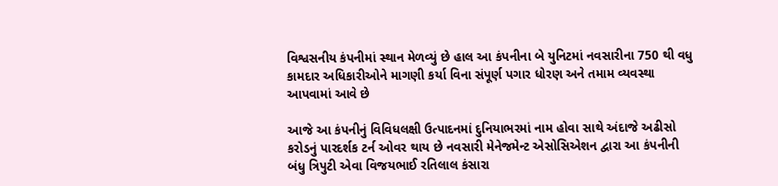વિશ્વસનીય કંપનીમાં સ્થાન મેળવ્યું છે હાલ આ કંપનીના બે યુનિટમાં નવસારીના 750 થી વધુ કામદાર અધિકારીઓને માગણી કર્યા વિના સંપૂર્ણ પગાર ધોરણ અને તમામ વ્યવસ્થા આપવામાં આવે છે

આજે આ કંપનીનું વિવિધલક્ષી ઉત્પાદનમાં દુનિયાભરમાં નામ હોવા સાથે અંદાજે અઢીસો કરોડનું પારદર્શક ટર્ન ઓવર થાય છે નવસારી મેનેજમેન્ટ એસોસિએશન દ્વારા આ કંપનીની બંધુ ત્રિપુટી એવા વિજયભાઈ રતિલાલ કંસારા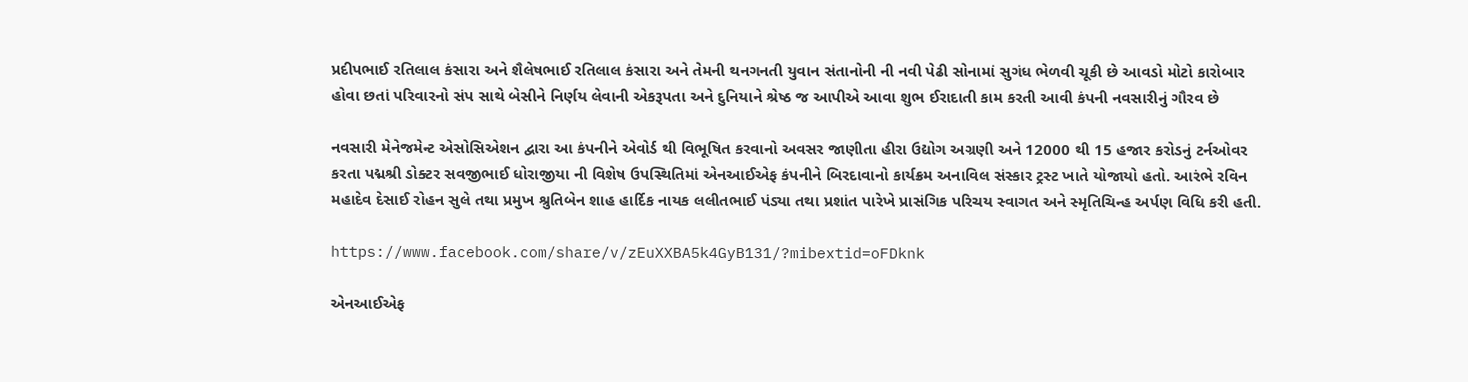પ્રદીપભાઈ રતિલાલ કંસારા અને શૈલેષભાઈ રતિલાલ કંસારા અને તેમની થનગનતી યુવાન સંતાનોની ની નવી પેઢી સોનામાં સુગંધ ભેળવી ચૂકી છે આવડો મોટો કારોબાર હોવા છતાં પરિવારનો સંપ સાથે બેસીને નિર્ણય લેવાની એકરૂપતા અને દુનિયાને શ્રેષ્ઠ જ આપીએ આવા શુભ ઈરાદાતી કામ કરતી આવી કંપની નવસારીનું ગૌરવ છે

નવસારી મેનેજમેન્ટ એસોસિએશન દ્વારા આ કંપનીને એવોર્ડ થી વિભૂષિત કરવાનો અવસર જાણીતા હીરા ઉદ્યોગ અગ્રણી અને 12000 થી 15 હજાર કરોડનું ટર્નઓવર કરતા પદ્મશ્રી ડોક્ટર સવજીભાઈ ધોરાજીયા ની વિશેષ ઉપસ્થિતિમાં એનઆઈએફ કંપનીને બિરદાવાનો કાર્યક્રમ અનાવિલ સંસ્કાર ટ્રસ્ટ ખાતે યોજાયો હતો. આરંભે રવિન મહાદેવ દેસાઈ રોહન સુલે તથા પ્રમુખ શ્રુતિબેન શાહ હાર્દિક નાયક લલીતભાઈ પંડ્યા તથા પ્રશાંત પારેખે પ્રાસંગિક પરિચય સ્વાગત અને સ્મૃતિચિન્હ અર્પણ વિધિ કરી હતી.

https://www.facebook.com/share/v/zEuXXBA5k4GyB131/?mibextid=oFDknk

એનઆઈએફ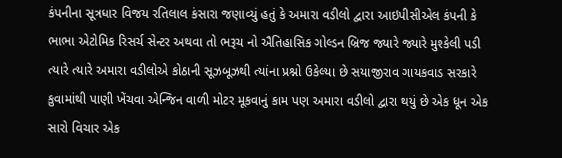કંપનીના સૂત્રધાર વિજય રતિલાલ કંસારા જણાવ્યું હતું કે અમારા વડીલો દ્વારા આઇપીસીએલ કંપની કે ભાભા એટોમિક રિસર્ચ સેન્ટર અથવા તો ભરૂચ નો ઐતિહાસિક ગોલ્ડન બ્રિજ જ્યારે જ્યારે મુશ્કેલી પડી ત્યારે ત્યારે અમારા વડીલોએ કોઠાની સૂઝબૂઝથી ત્યાંના પ્રશ્નો ઉકેલ્યા છે સયાજીરાવ ગાયકવાડ સરકારે કુવામાંથી પાણી ખેંચવા એન્જિન વાળી મોટર મૂકવાનું કામ પણ અમારા વડીલો દ્વારા થયું છે એક ધૂન એક સારો વિચાર એક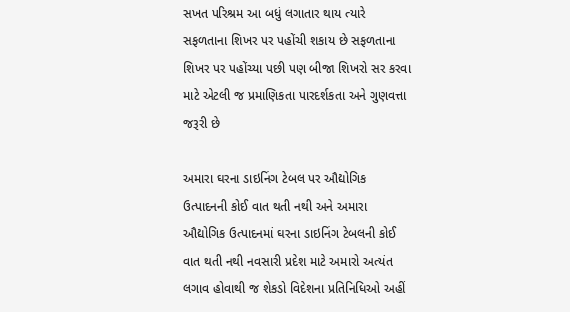સખત પરિશ્રમ આ બધું લગાતાર થાય ત્યારે સફળતાના શિખર પર પહોંચી શકાય છે સફળતાના શિખર પર પહોંચ્યા પછી પણ બીજા શિખરો સર કરવા માટે એટલી જ પ્રમાણિકતા પારદર્શકતા અને ગુણવત્તા જરૂરી છે

અમારા ઘરના ડાઇનિંગ ટેબલ પર ઔદ્યોગિક ઉત્પાદનની કોઈ વાત થતી નથી અને અમારા ઔદ્યોગિક ઉત્પાદનમાં ઘરના ડાઇનિંગ ટેબલની કોઈ વાત થતી નથી નવસારી પ્રદેશ માટે અમારો અત્યંત લગાવ હોવાથી જ શેકડો વિદેશના પ્રતિનિધિઓ અહીં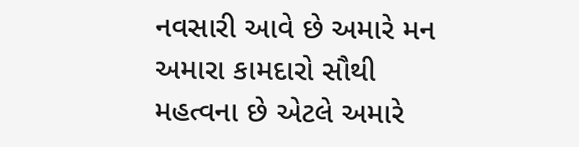નવસારી આવે છે અમારે મન અમારા કામદારો સૌથી મહત્વના છે એટલે અમારે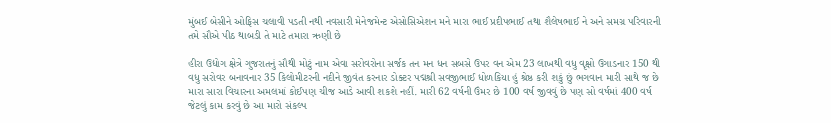મુંબઈ બેસીને ઓફિસ ચલાવી પડતી નથી નવસારી મેનેજમેન્ટ એસોસિએશન મને મારા ભાઈ પ્રદીપભાઈ તથા શૈલેષભાઈ ને અને સમગ્ર પરિવારની તમે સૌએ પીઠ થાબડી તે માટે તમારા ઋણી છે

હીરા ઉદ્યોગ ક્ષેત્રે ગુજરાતનું સૌથી મોટું નામ એવા સરોવરોના સર્જક તન મન ધન સબસે ઉપર વન એમ 23 લાખથી વધુ વૃક્ષો ઉગાડનાર 150 થી વધુ સરોવર બનાવનાર 35 કિલોમીટરની નદીને જીવંત કરનાર ડોક્ટર પદ્મશ્રી સવજીભાઈ ધોળકિયા હું શ્રેષ્ઠ કરી શકું છું ભગવાન મારી સાથે જ છે મારા સારા વિચારના અમલમાં કોઈપણ ચીજ આડે આવી શકશે નહીં. મારી 62 વર્ષની ઉંમર છે 100 વર્ષ જીવવું છે પણ સો વર્ષમાં 400 વર્ષ જેટલું કામ કરવું છે આ મારો સંકલ્પ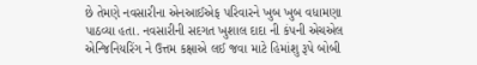છે તેમણે નવસારીના એનઆઈએફ પરિવારને ખુબ ખુબ વધામણા પાઠવ્યા હતા. નવસારીની સદગત ખુશાલ દાદા ની કંપની એચએલ એન્જિનિયરિંગ ને ઉત્તમ કક્ષાએ લઈ જવા માટે હિમાંશુ રૂપે બોબી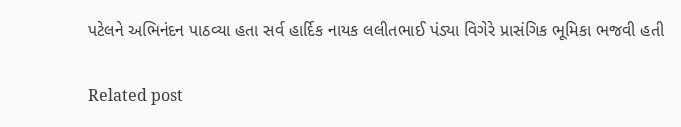પટેલને અભિનંદન પાઠવ્યા હતા સર્વ હાર્દિક નાયક લલીતભાઈ પંડ્યા વિગેરે પ્રાસંગિક ભૂમિકા ભજવી હતી

Related post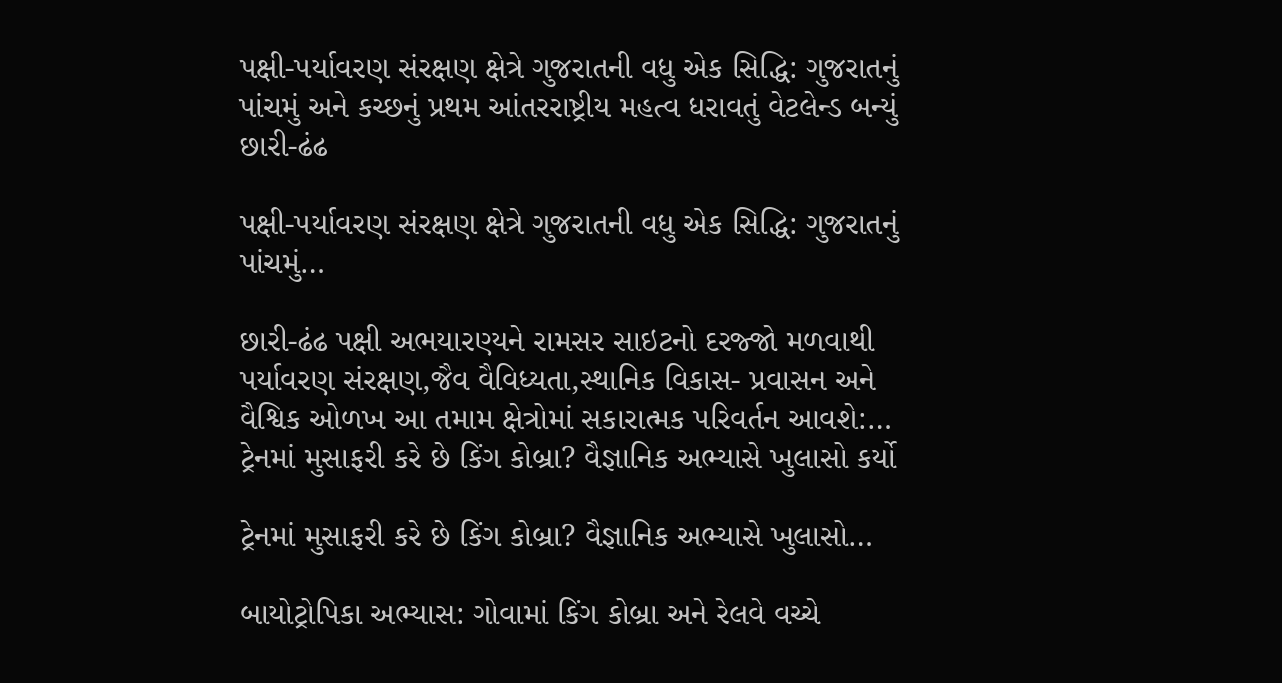પક્ષી-પર્યાવરણ સંરક્ષણ ક્ષેત્રે ગુજરાતની વધુ એક સિદ્ધિ: ગુજરાતનું પાંચમું અને કચ્છનું પ્રથમ આંતરરાષ્ટ્રીય મહત્વ ધરાવતું વેટલેન્ડ બન્યું છારી-ઢંઢ

પક્ષી-પર્યાવરણ સંરક્ષણ ક્ષેત્રે ગુજરાતની વધુ એક સિદ્ધિ: ગુજરાતનું પાંચમું…

છારી-ઢંઢ પક્ષી અભયારણ્યને રામસર સાઇટનો દરજ્જો મળવાથી પર્યાવરણ સંરક્ષણ,જૈવ વૈવિધ્યતા,સ્થાનિક વિકાસ- પ્રવાસન અને વૈશ્વિક ઓળખ આ તમામ ક્ષેત્રોમાં સકારાત્મક પરિવર્તન આવશે:…
ટ્રેનમાં મુસાફરી કરે છે કિંગ કોબ્રા? વૈજ્ઞાનિક અભ્યાસે ખુલાસો કર્યો

ટ્રેનમાં મુસાફરી કરે છે કિંગ કોબ્રા? વૈજ્ઞાનિક અભ્યાસે ખુલાસો…

બાયોટ્રોપિકા અભ્યાસ: ગોવામાં કિંગ કોબ્રા અને રેલવે વચ્ચે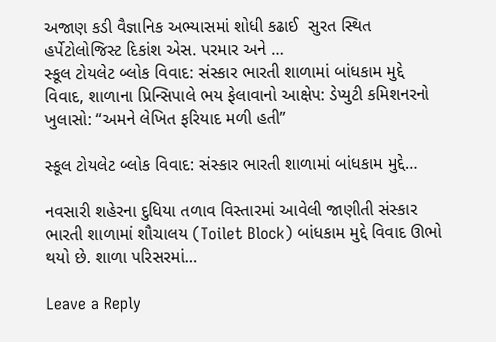અજાણ કડી વૈજ્ઞાનિક અભ્યાસમાં શોધી કઢાઈ  સુરત સ્થિત હર્પેટોલોજિસ્ટ દિકાંશ એસ. પરમાર અને …
સ્કૂલ ટોયલેટ બ્લોક વિવાદ: સંસ્કાર ભારતી શાળામાં બાંધકામ મુદ્દે વિવાદ, શાળાના પ્રિન્સિપાલે ભય ફેલાવાનો આક્ષેપ: ડેપ્યુટી કમિશનરનો ખુલાસો: “અમને લેખિત ફરિયાદ મળી હતી”

સ્કૂલ ટોયલેટ બ્લોક વિવાદ: સંસ્કાર ભારતી શાળામાં બાંધકામ મુદ્દે…

નવસારી શહેરના દુધિયા તળાવ વિસ્તારમાં આવેલી જાણીતી સંસ્કાર ભારતી શાળામાં શૌચાલય (Toilet Block) બાંધકામ મુદ્દે વિવાદ ઊભો થયો છે. શાળા પરિસરમાં…

Leave a Reply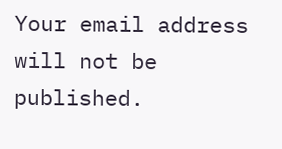Your email address will not be published.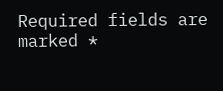Required fields are marked *